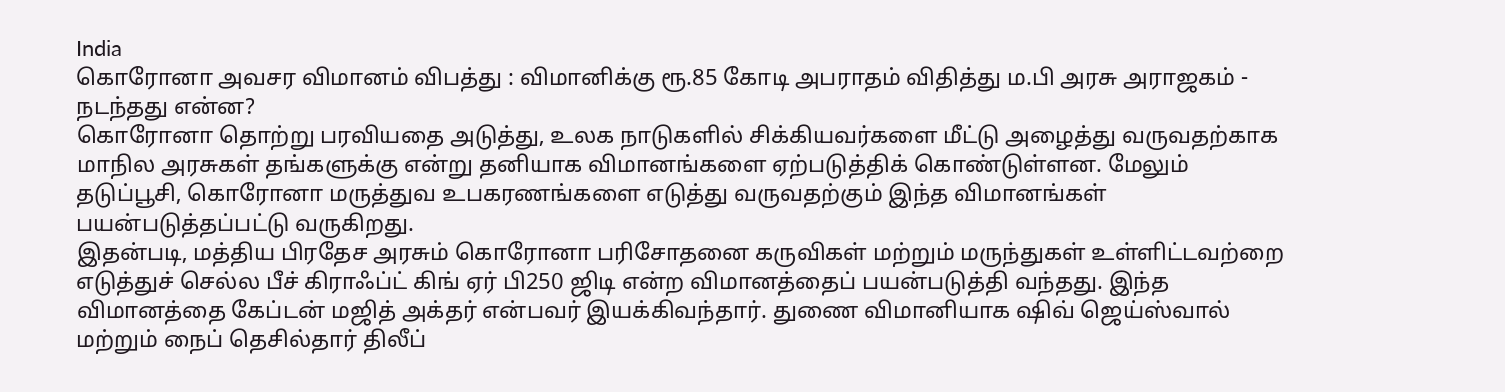India
கொரோனா அவசர விமானம் விபத்து : விமானிக்கு ரூ.85 கோடி அபராதம் விதித்து ம.பி அரசு அராஜகம் - நடந்தது என்ன?
கொரோனா தொற்று பரவியதை அடுத்து, உலக நாடுகளில் சிக்கியவர்களை மீட்டு அழைத்து வருவதற்காக மாநில அரசுகள் தங்களுக்கு என்று தனியாக விமானங்களை ஏற்படுத்திக் கொண்டுள்ளன. மேலும் தடுப்பூசி, கொரோனா மருத்துவ உபகரணங்களை எடுத்து வருவதற்கும் இந்த விமானங்கள் பயன்படுத்தப்பட்டு வருகிறது.
இதன்படி, மத்திய பிரதேச அரசும் கொரோனா பரிசோதனை கருவிகள் மற்றும் மருந்துகள் உள்ளிட்டவற்றை எடுத்துச் செல்ல பீச் கிராஃப்ட் கிங் ஏர் பி250 ஜிடி என்ற விமானத்தைப் பயன்படுத்தி வந்தது. இந்த விமானத்தை கேப்டன் மஜித் அக்தர் என்பவர் இயக்கிவந்தார். துணை விமானியாக ஷிவ் ஜெய்ஸ்வால் மற்றும் நைப் தெசில்தார் திலீப்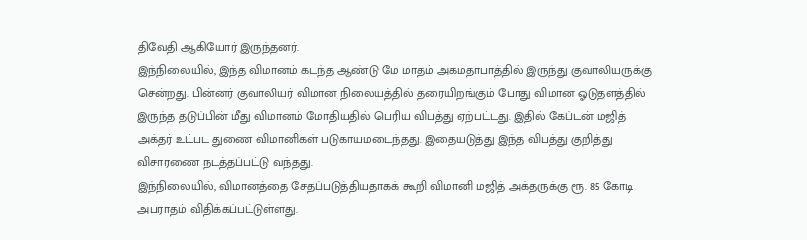திவேதி ஆகியோர் இருந்தனர்.
இந்நிலையில், இந்த விமானம் கடந்த ஆண்டு மே மாதம் அகமதாபாத்தில் இருந்து குவாலியருக்கு சென்றது. பின்னர் குவாலியர் விமான நிலையத்தில் தரையிறங்கும் போது விமான ஓடுதளத்தில் இருந்த தடுப்பின் மீது விமானம் மோதியதில் பெரிய விபத்து ஏற்பட்டது. இதில் கேப்டன் மஜித் அக்தர் உட்பட துணை விமானிகள் படுகாயமடைந்தது. இதையடுத்து இந்த விபத்து குறித்து விசாரணை நடத்தப்பட்டு வந்தது.
இந்நிலையில், விமானத்தை சேதப்படுத்தியதாகக் கூறி விமானி மஜித் அக்தருக்கு ரூ. 85 கோடி அபராதம் விதிக்கப்பட்டுள்ளது.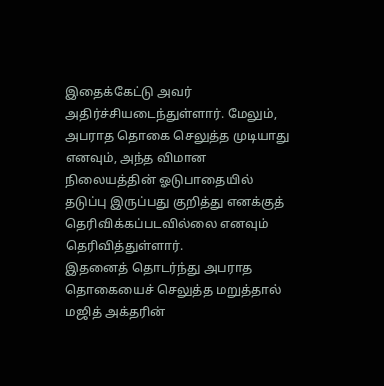இதைக்கேட்டு அவர் அதிர்ச்சியடைந்துள்ளார். மேலும், அபராத தொகை செலுத்த முடியாது எனவும், அந்த விமான நிலையத்தின் ஓடுபாதையில் தடுப்பு இருப்பது குறித்து எனக்குத் தெரிவிக்கப்படவில்லை எனவும் தெரிவித்துள்ளார்.
இதனைத் தொடர்ந்து அபராத தொகையைச் செலுத்த மறுத்தால் மஜித் அக்தரின்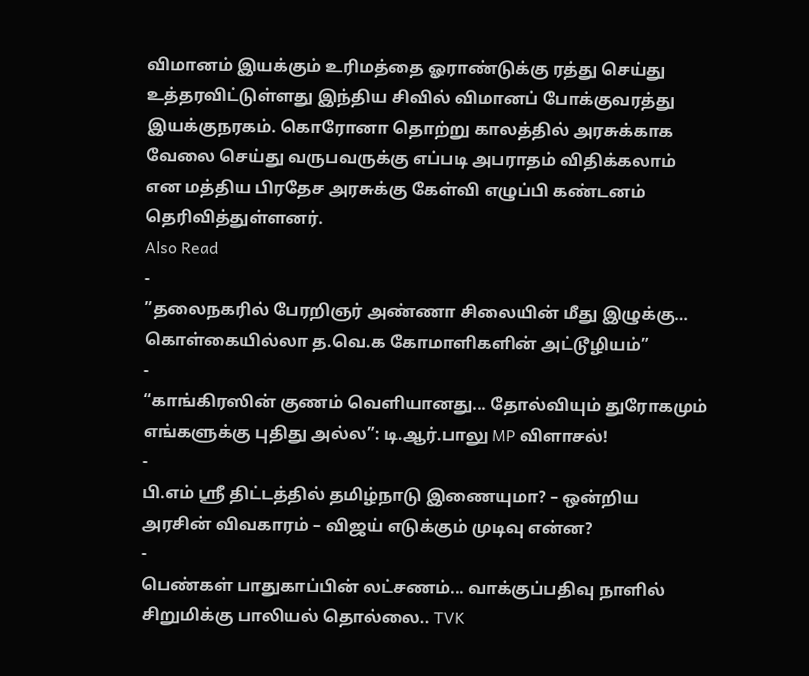விமானம் இயக்கும் உரிமத்தை ஓராண்டுக்கு ரத்து செய்து உத்தரவிட்டுள்ளது இந்திய சிவில் விமானப் போக்குவரத்து இயக்குநரகம். கொரோனா தொற்று காலத்தில் அரசுக்காக வேலை செய்து வருபவருக்கு எப்படி அபராதம் விதிக்கலாம் என மத்திய பிரதேச அரசுக்கு கேள்வி எழுப்பி கண்டனம் தெரிவித்துள்ளனர்.
Also Read
-
”தலைநகரில் பேரறிஞர் அண்ணா சிலையின் மீது இழுக்கு… கொள்கையில்லா த.வெ.க கோமாளிகளின் அட்டூழியம்”
-
“காங்கிரஸின் குணம் வெளியானது... தோல்வியும் துரோகமும் எங்களுக்கு புதிது அல்ல”: டி.ஆர்.பாலு MP விளாசல்!
-
பி.எம் ஸ்ரீ திட்டத்தில் தமிழ்நாடு இணையுமா? – ஒன்றிய அரசின் விவகாரம் – விஜய் எடுக்கும் முடிவு என்ன?
-
பெண்கள் பாதுகாப்பின் லட்சணம்... வாக்குப்பதிவு நாளில் சிறுமிக்கு பாலியல் தொல்லை.. TVK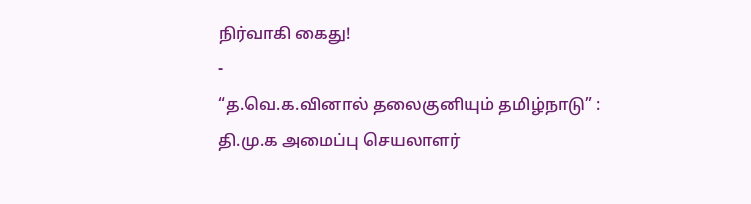நிர்வாகி கைது!
-
“த.வெ.க.வினால் தலைகுனியும் தமிழ்நாடு” : தி.மு.க அமைப்பு செயலாளர்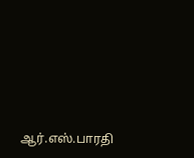ஆர்.எஸ்.பாரதி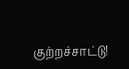குற்றச்சாட்டு!